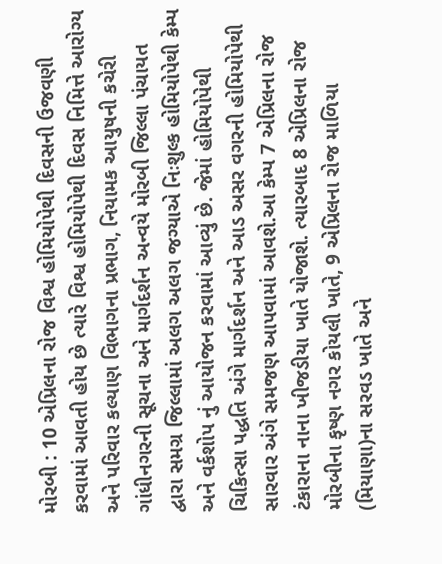મોરબી : 10 એપ્રિલના રોજ વિશ્વ હોમિયોપેથી દિવસની ઉજવણી કરવામાં આવતી હોય છે ત્યારે વિશ્વ હોમિયોપેથી દિવસ નિમિત્તે આરોગ્ય અને પરિવાર કલ્યાણ વિભાગના પ્રભાગ, નિયામક આયુષની કચેરી ગાંધીનગરની સૂચના અને માર્ગદર્શન અન્વયે મોરબી જિલ્લા પંચાયત દ્વારા સમગ્ર જિલ્લામાં અલગ અલગ જગ્યાએ નિઃશુલ્ક હોમિયોપેથી કેમ્પ અને વર્કશોપ નું આયોજન કરવામાં આવ્યું છે. જેમાં હોમિયોપેથી ચિકિત્સા પદ્ધતિ અંગે માર્ગદર્શન અને આડ અસર વગરની હોમિયોપેથી સારવાર અંગે સમજણ આપવામાં આવશે.આ કેમ્પ 7 એપ્રિલના રોજ ટંકારાના નાના ખીજડીયા ખાતે યોજાશે. ત્યારબાદ 8 એપ્રિલના રોજ મોરબીના કૃષ્ણ નગર કોયલી ખાતે, 9 એપ્રિલના રોજ માળિયા (મિયાણા)ના સરવડ ખાતે અને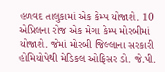હળવદ તાલુકામાં એક કેમ્પ યોજાશે. 10 એપ્રિલના રોજ એક મેગા કેમ્પ મોરબીમાં યોજાશે. જેમાં મોરબી જિલ્લાના સરકારી હોમિયોપેથી મેડિકલ ઓફિસર ડો. જે.પી.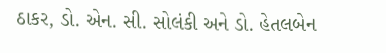ઠાકર, ડો. એન. સી. સોલંકી અને ડો. હેતલબેન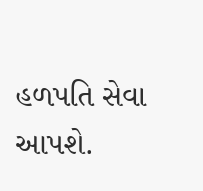હળપતિ સેવા આપશે.